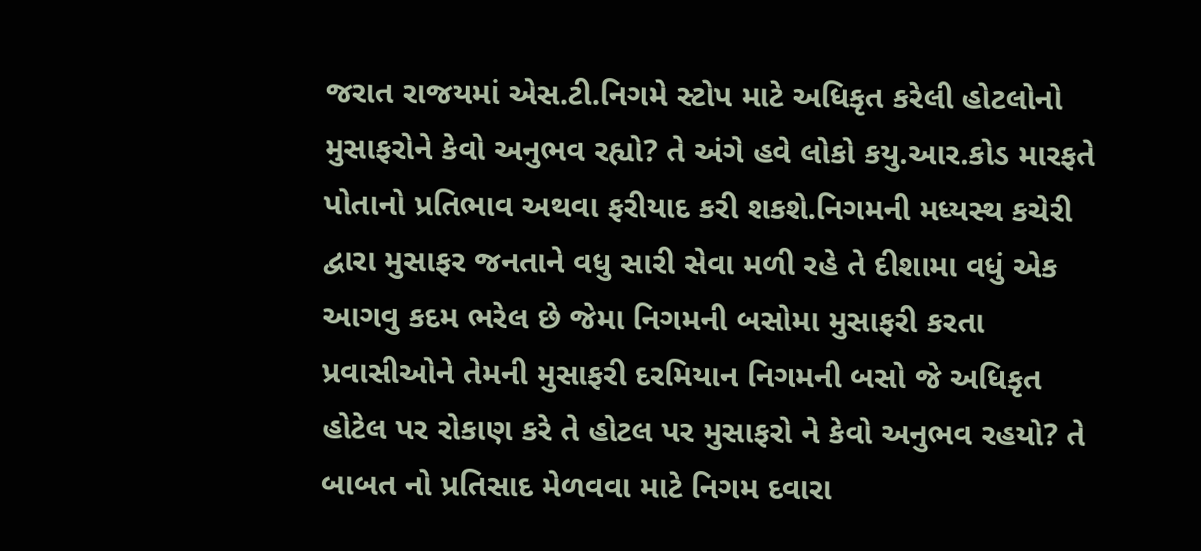જરાત રાજયમાં એસ.ટી.નિગમે સ્ટોપ માટે અધિકૃત કરેલી હોટલોનો મુસાફરોને કેવો અનુભવ રહ્યો? તે અંગે હવે લોકો કયુ.આર.કોડ મારફતે પોતાનો પ્રતિભાવ અથવા ફરીયાદ કરી શકશે.નિગમની મધ્યસ્થ કચેરી દ્વારા મુસાફર જનતાને વધુ સારી સેવા મળી રહે તે દીશામા વધું એક આગવુ કદમ ભરેલ છે જેમા નિગમની બસોમા મુસાફરી કરતા પ્રવાસીઓને તેમની મુસાફરી દરમિયાન નિગમની બસો જે અધિકૃત હોટેલ પર રોકાણ કરે તે હોટલ પર મુસાફરો ને કેવો અનુભવ રહયો? તે બાબત નો પ્રતિસાદ મેળવવા માટે નિગમ દવારા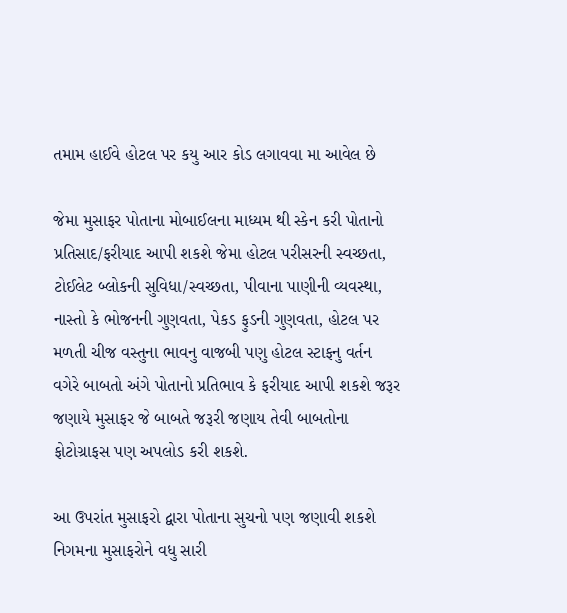તમામ હાઈવે હોટલ પર કયુ આર કોડ લગાવવા મા આવેલ છે

જેમા મુસાફર પોતાના મોબાઈલના માધ્યમ થી સ્કેન કરી પોતાનો પ્રતિસાદ/ફરીયાદ આપી શકશે જેમા હોટલ પરીસરની સ્વચ્છતા, ટોઈલેટ બ્લોકની સુવિધા/સ્વચ્છતા, પીવાના પાણીની વ્યવસ્થા, નાસ્તો કે ભોજનની ગુણવતા, પેકડ ફુડની ગુણવતા, હોટલ પર મળતી ચીજ વસ્તુના ભાવનુ વાજબી પણુ હોટલ સ્ટાફનુ વર્તન વગેરે બાબતો અંગે પોતાનો પ્રતિભાવ કે ફરીયાદ આપી શકશે જરૂર જણાયે મુસાફર જે બાબતે જરૂરી જણાય તેવી બાબતોના ફોટોગ્રાફસ પણ અપલોડ કરી શકશે.

આ ઉપરાંત મુસાફરો દ્વારા પોતાના સુચનો પણ જણાવી શકશે નિગમના મુસાફરોને વધુ સારી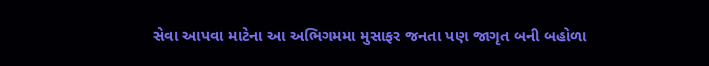સેવા આપવા માટેના આ અભિગમમા મુસાફર જનતા પણ જાગૃત બની બહોળા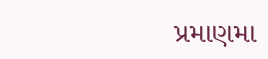પ્રમાણમા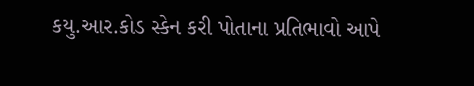કયુ.આર.કોડ સ્કેન કરી પોતાના પ્રતિભાવો આપે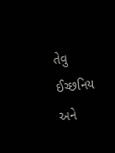તેવુ ઈચ્છનિય અને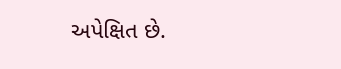અપેક્ષિત છે.